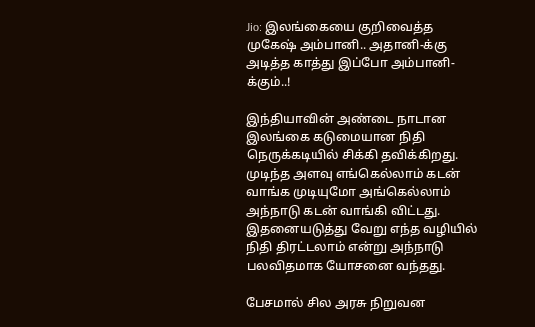Jio: இலங்கையை குறிவைத்த முகேஷ் அம்பானி.. அதானி-க்கு அடித்த காத்து இப்போ அம்பானி-க்கும்..!

இந்தியாவின் அண்டை நாடான இலங்கை கடுமையான நிதி நெருக்கடியில் சிக்கி தவிக்கிறது. முடிந்த அளவு எங்கெல்லாம் கடன் வாங்க முடியுமோ அங்கெல்லாம் அந்நாடு கடன் வாங்கி விட்டது. இதனையடுத்து வேறு எந்த வழியில் நிதி திரட்டலாம் என்று அந்நாடு பலவிதமாக யோசனை வந்தது.

பேசமால் சில அரசு நிறுவன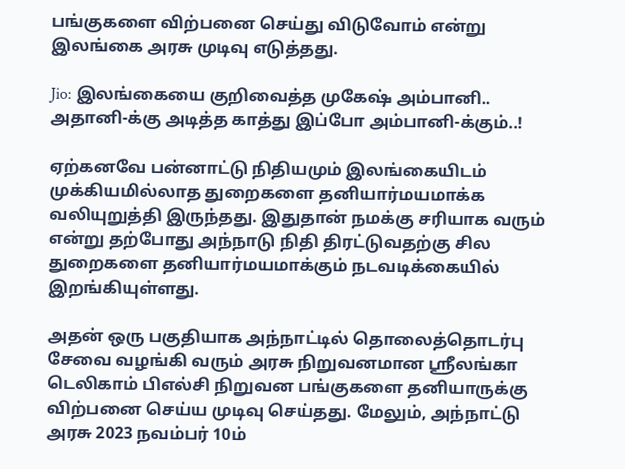பங்குகளை விற்பனை செய்து விடுவோம் என்று இலங்கை அரசு முடிவு எடுத்தது.

Jio: இலங்கையை குறிவைத்த முகேஷ் அம்பானி.. அதானி-க்கு அடித்த காத்து இப்போ அம்பானி-க்கும்..!

ஏற்கனவே பன்னாட்டு நிதியமும் இலங்கையிடம் முக்கியமில்லாத துறைகளை தனியார்மயமாக்க வலியுறுத்தி இருந்தது. இதுதான் நமக்கு சரியாக வரும் என்று தற்போது அந்நாடு நிதி திரட்டுவதற்கு சில துறைகளை தனியார்மயமாக்கும் நடவடிக்கையில் இறங்கியுள்ளது.

அதன் ஒரு பகுதியாக அந்நாட்டில் தொலைத்தொடர்பு சேவை வழங்கி வரும் அரசு நிறுவனமான ஸ்ரீலங்கா டெலிகாம் பிஎல்சி நிறுவன பங்குகளை தனியாருக்கு விற்பனை செய்ய முடிவு செய்தது. மேலும், அந்நாட்டு அரசு 2023 நவம்பர் 10ம்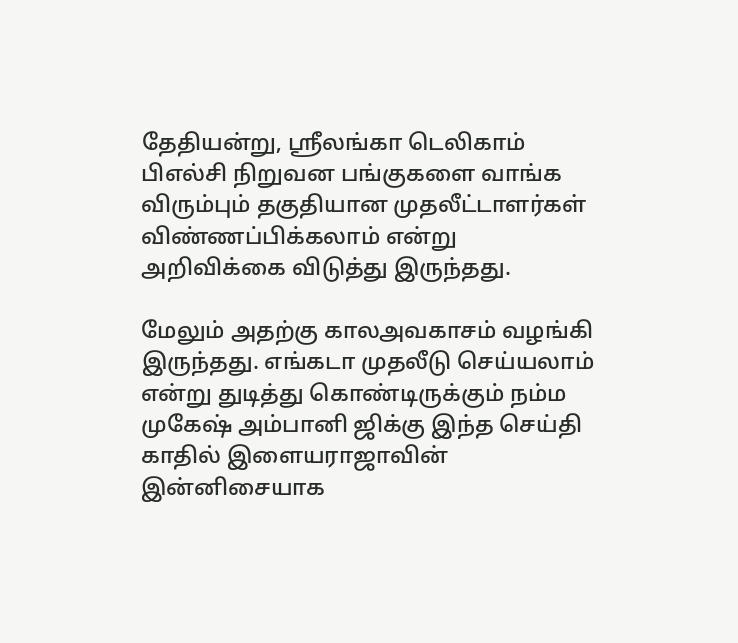தேதியன்று, ஸ்ரீலங்கா டெலிகாம் பிஎல்சி நிறுவன பங்குகளை வாங்க விரும்பும் தகுதியான முதலீட்டாளர்கள் விண்ணப்பிக்கலாம் என்று அறிவிக்கை விடுத்து இருந்தது.

மேலும் அதற்கு காலஅவகாசம் வழங்கி இருந்தது. எங்கடா முதலீடு செய்யலாம் என்று துடித்து கொண்டிருக்கும் நம்ம முகேஷ் அம்பானி ஜிக்கு இந்த செய்தி காதில் இளையராஜாவின் இன்னிசையாக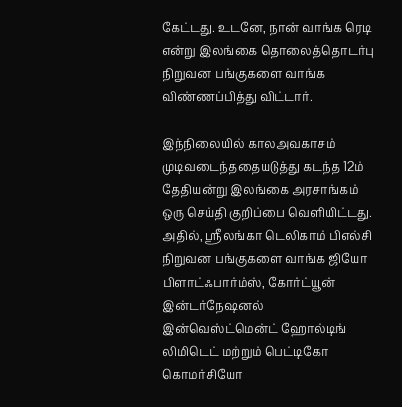கேட்டது. உடனே, நான் வாங்க ரெடி என்று இலங்கை தொலைத்தொடர்பு நிறுவன பங்குகளை வாங்க விண்ணப்பித்து விட்டார்.

இந்நிலையில் காலஅவகாசம் முடிவடைந்ததையடுத்து கடந்த 12ம் தேதியன்று இலங்கை அரசாங்கம் ஒரு செய்தி குறிப்பை வெளியிட்டது. அதில், ஸ்ரீலங்கா டெலிகாம் பிஎல்சி நிறுவன பங்குகளை வாங்க ஜியோ பிளாட்ஃபார்ம்ஸ், கோர்ட்யூன் இன்டர்நேஷனல் இன்வெஸ்ட்மென்ட் ஹோல்டிங் லிமிடெட் மற்றும் பெட்டிகோ கொமர்சியோ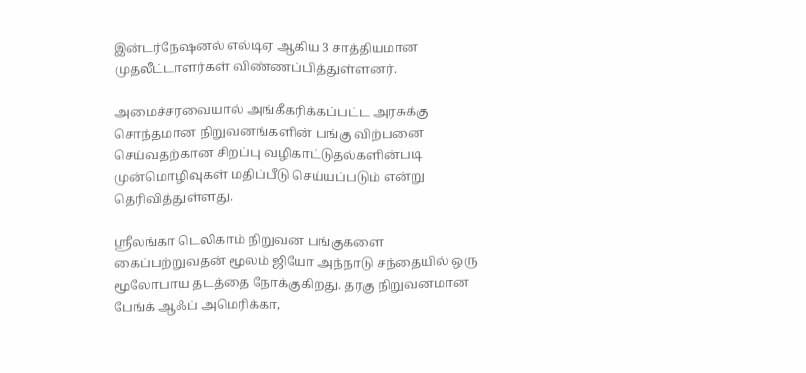இன்டர்நேஷனல் எல்டிஏ ஆகிய 3 சாத்தியமான முதலீட்டாளர்கள் விண்ணப்பித்துள்ளனர்.

அமைச்சரவையால் அங்கீகரிக்கப்பட்ட அரசுக்கு சொந்தமான நிறுவனங்களின் பங்கு விற்பனை செய்வதற்கான சிறப்பு வழிகாட்டுதல்களின்படி முன்மொழிவுகள் மதிப்பீடு செய்யப்படும் என்று தெரிவித்துள்ளது.

ஸ்ரீலங்கா டெலிகாம் நிறுவன பங்குகளை கைப்பற்றுவதன் மூலம் ஜியோ அந்நாடு சந்தையில் ஒரு மூலோபாய தடத்தை நோக்குகிறது. தரகு நிறுவனமான பேங்க் ஆஃப் அமெரிக்கா,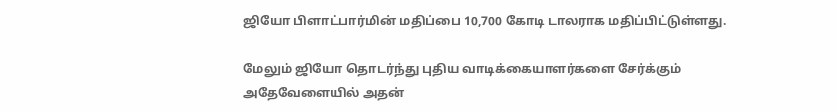ஜியோ பிளாட்பார்மின் மதிப்பை 10,700 கோடி டாலராக மதிப்பிட்டுள்ளது.

மேலும் ஜியோ தொடர்ந்து புதிய வாடிக்கையாளர்களை சேர்க்கும் அதேவேளையில் அதன்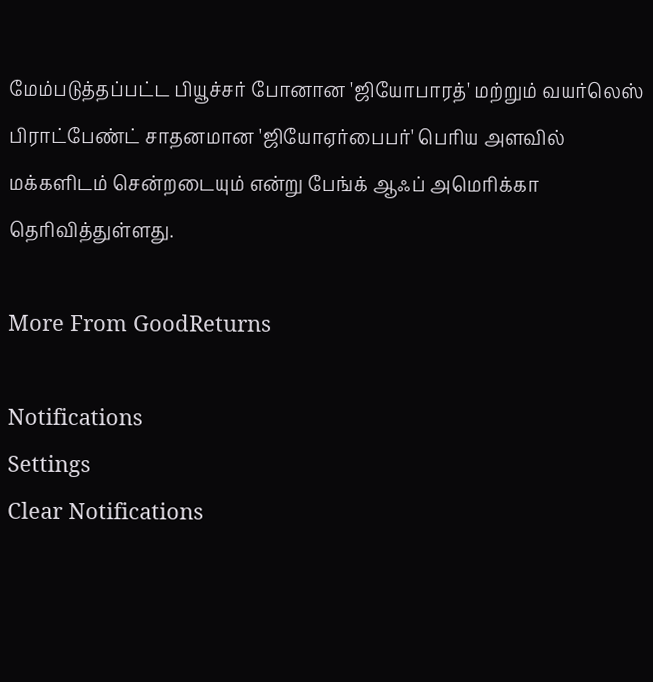மேம்படுத்தப்பட்ட பியூச்சர் போனான 'ஜியோபாரத்' மற்றும் வயர்லெஸ் பிராட்பேண்ட் சாதனமான 'ஜியோஏர்பைபர்' பெரிய அளவில் மக்களிடம் சென்றடையும் என்று பேங்க் ஆஃப் அமெரிக்கா தெரிவித்துள்ளது.

More From GoodReturns

Notifications
Settings
Clear Notifications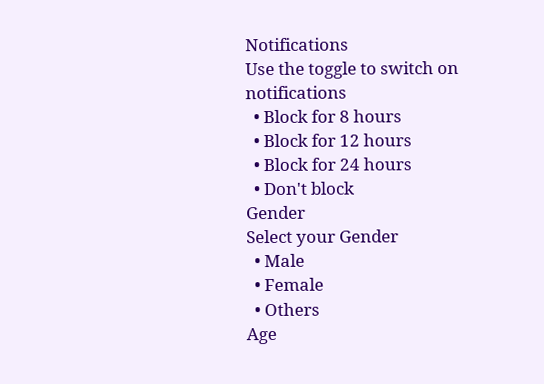Notifications
Use the toggle to switch on notifications
  • Block for 8 hours
  • Block for 12 hours
  • Block for 24 hours
  • Don't block
Gender
Select your Gender
  • Male
  • Female
  • Others
Age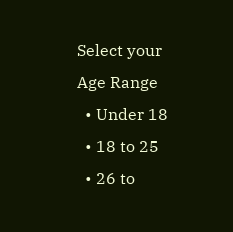Select your Age Range
  • Under 18
  • 18 to 25
  • 26 to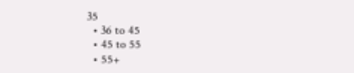35
  • 36 to 45
  • 45 to 55
  • 55+